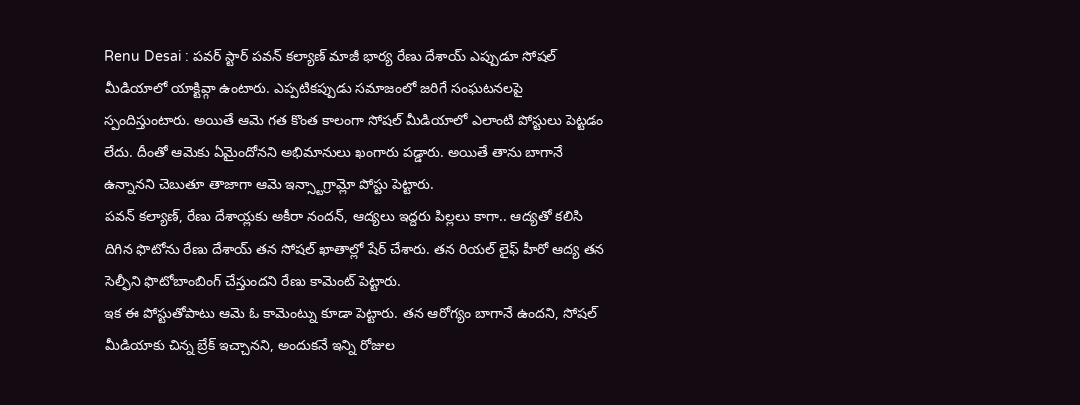Renu Desai : పవర్ స్టార్ పవన్ కల్యాణ్ మాజీ భార్య రేణు దేశాయ్ ఎప్పుడూ సోషల్ మీడియాలో యాక్టివ్గా ఉంటారు. ఎప్పటికప్పుడు సమాజంలో జరిగే సంఘటనలపై స్పందిస్తుంటారు. అయితే ఆమె గత కొంత కాలంగా సోషల్ మీడియాలో ఎలాంటి పోస్టులు పెట్టడం లేదు. దీంతో ఆమెకు ఏమైందోనని అభిమానులు ఖంగారు పడ్డారు. అయితే తాను బాగానే ఉన్నానని చెబుతూ తాజాగా ఆమె ఇన్స్టాగ్రామ్లో పోస్టు పెట్టారు.
పవన్ కల్యాణ్, రేణు దేశాయ్లకు అకీరా నందన్, ఆద్యలు ఇద్దరు పిల్లలు కాగా.. ఆద్యతో కలిసి దిగిన ఫొటోను రేణు దేశాయ్ తన సోషల్ ఖాతాల్లో షేర్ చేశారు. తన రియల్ లైఫ్ హీరో ఆద్య తన సెల్ఫీని ఫొటోబాంబింగ్ చేస్తుందని రేణు కామెంట్ పెట్టారు.
ఇక ఈ పోస్టుతోపాటు ఆమె ఓ కామెంట్ను కూడా పెట్టారు. తన ఆరోగ్యం బాగానే ఉందని, సోషల్ మీడియాకు చిన్న బ్రేక్ ఇచ్చానని, అందుకనే ఇన్ని రోజుల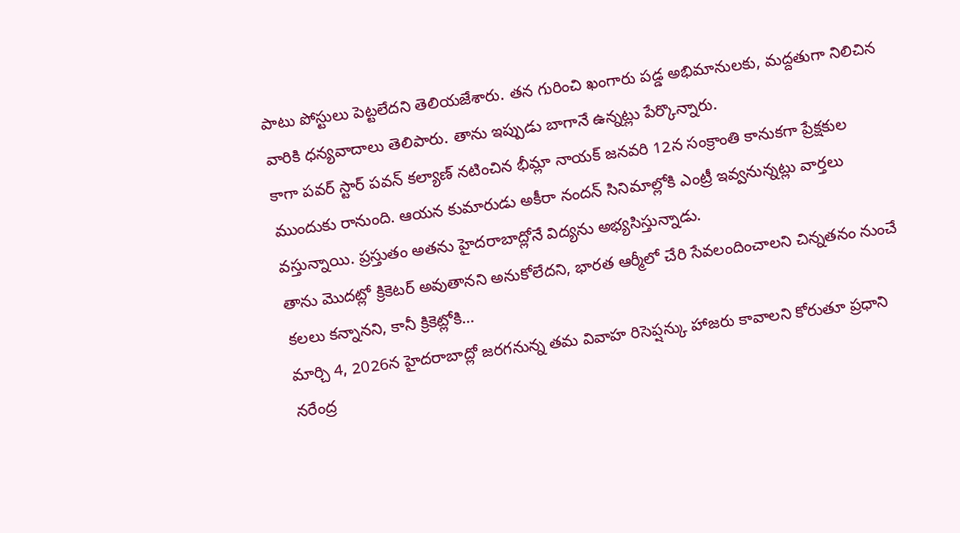పాటు పోస్టులు పెట్టలేదని తెలియజేశారు. తన గురించి ఖంగారు పడ్డ అభిమానులకు, మద్దతుగా నిలిచిన వారికి ధన్యవాదాలు తెలిపారు. తాను ఇప్పుడు బాగానే ఉన్నట్లు పేర్కొన్నారు.
కాగా పవర్ స్టార్ పవన్ కల్యాణ్ నటించిన భీమ్లా నాయక్ జనవరి 12న సంక్రాంతి కానుకగా ప్రేక్షకుల ముందుకు రానుంది. ఆయన కుమారుడు అకీరా నందన్ సినిమాల్లోకి ఎంట్రీ ఇవ్వనున్నట్లు వార్తలు వస్తున్నాయి. ప్రస్తుతం అతను హైదరాబాద్లోనే విద్యను అభ్యసిస్తున్నాడు.
తాను మొదట్లో క్రికెటర్ అవుతానని అనుకోలేదని, భారత ఆర్మీలో చేరి సేవలందించాలని చిన్నతనం నుంచే కలలు కన్నానని, కానీ క్రికెట్లోకి…
మార్చి 4, 2026న హైదరాబాద్లో జరగనున్న తమ వివాహ రిసెప్షన్కు హాజరు కావాలని కోరుతూ ప్రధాని నరేంద్ర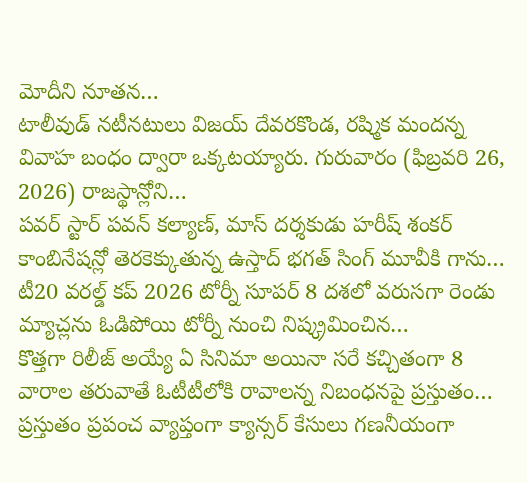మోదీని నూతన…
టాలీవుడ్ నటీనటులు విజయ్ దేవరకొండ, రష్మిక మందన్న వివాహ బంధం ద్వారా ఒక్కటయ్యారు. గురువారం (ఫిబ్రవరి 26, 2026) రాజస్థాన్లోని…
పవర్ స్టార్ పవన్ కల్యాణ్, మాస్ దర్శకుడు హరీష్ శంకర్ కాంబినేషన్లో తెరకెక్కుతున్న ఉస్తాద్ భగత్ సింగ్ మూవీకి గాను…
టీ20 వరల్డ్ కప్ 2026 టోర్నీ సూపర్ 8 దశలో వరుసగా రెండు మ్యాచ్లను ఓడిపోయి టోర్నీ నుంచి నిష్క్రమించిన…
కొత్తగా రిలీజ్ అయ్యే ఏ సినిమా అయినా సరే కచ్చితంగా 8 వారాల తరువాతే ఓటీటీలోకి రావాలన్న నిబంధనపై ప్రస్తుతం…
ప్రస్తుతం ప్రపంచ వ్యాప్తంగా క్యాన్సర్ కేసులు గణనీయంగా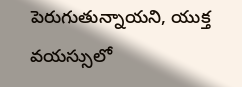పెరుగుతున్నాయని, యుక్త వయస్సులో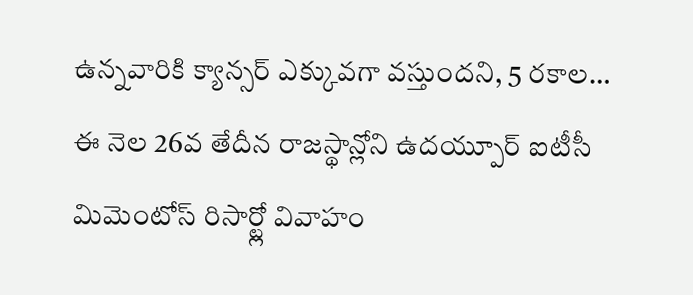ఉన్నవారికి క్యాన్సర్ ఎక్కువగా వస్తుందని, 5 రకాల…
ఈ నెల 26వ తేదీన రాజస్థాన్లోని ఉదయ్పూర్ ఐటీసీ మిమెంటోస్ రిసార్ట్లో వివాహం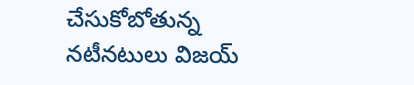చేసుకోబోతున్న నటీనటులు విజయ్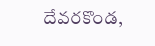దేవరకొండ,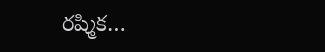రష్మిక…